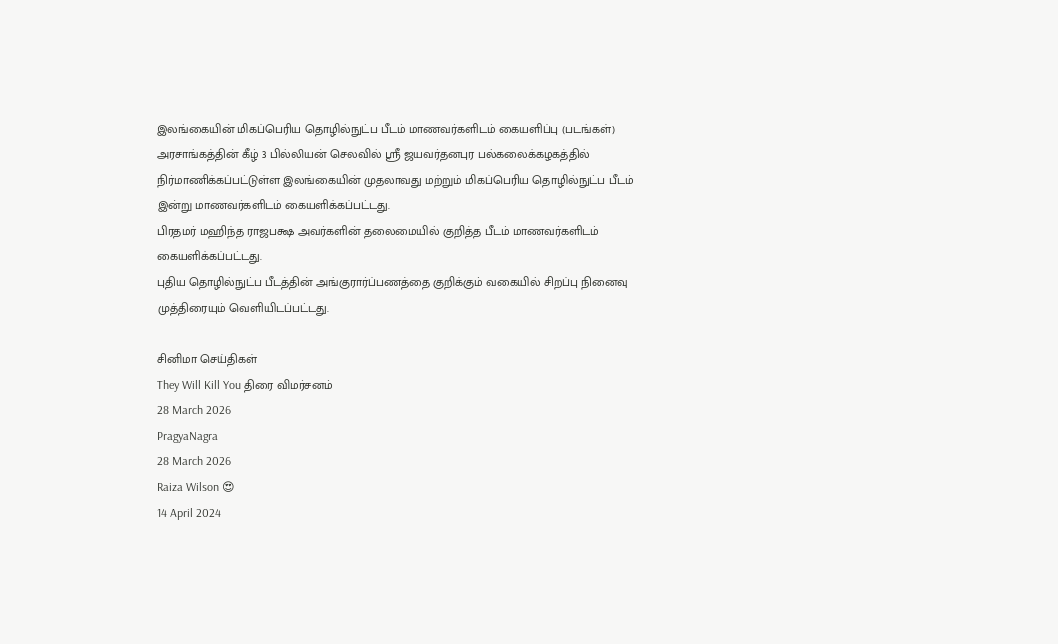இலங்கையின் மிகப்பெரிய தொழில்நுட்ப பீடம் மாணவர்களிடம் கையளிப்பு (படங்கள்)
அரசாங்கத்தின் கீழ் 3 பில்லியன் செலவில் ஸ்ரீ ஜயவர்தனபுர பல்கலைக்கழகத்தில் நிர்மாணிக்கப்பட்டுள்ள இலங்கையின் முதலாவது மற்றும் மிகப்பெரிய தொழில்நுட்ப பீடம் இன்று மாணவர்களிடம் கையளிக்கப்பட்டது.
பிரதமர் மஹிந்த ராஜபக்ஷ அவர்களின் தலைமையில் குறித்த பீடம் மாணவர்களிடம் கையளிக்கப்பட்டது.
புதிய தொழில்நுட்ப பீடத்தின் அங்குரார்ப்பணத்தை குறிக்கும் வகையில் சிறப்பு நினைவு முத்திரையும் வெளியிடப்பட்டது.

சினிமா செய்திகள்
They Will Kill You திரை விமர்சனம்
28 March 2026
PragyaNagra
28 March 2026
Raiza Wilson 😍
14 April 2024